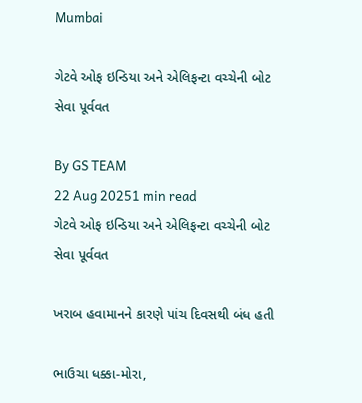Mumbai

ગેટવે ઓફ ઇન્ડિયા અને એલિફન્ટા વચ્ચેની બોટ સેવા પૂર્વવત

By GS TEAM
22 Aug 20251 min read
ગેટવે ઓફ ઇન્ડિયા અને એલિફન્ટા વચ્ચેની બોટ સેવા પૂર્વવત

ખરાબ હવામાનને કારણે પાંચ દિવસથી બંધ હતી

ભાઉચા ધક્કા-મોરા,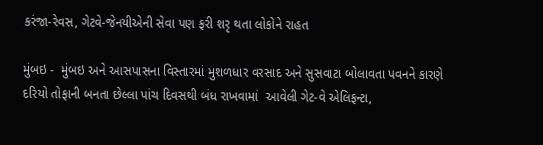કરંજા-રેવસ, ગેટવે-જેનયીએની સેવા પણ ફરી શરૃ થતા લોકોને રાહત

મુંબઇ -  મુંબઇ અને આસપાસના વિસ્તારમાં મુશળધાર વરસાદ અને સુસવાટા બોલાવતા પવનને કારણે દરિયો તોફાની બનતા છેલ્લા પાંચ દિવસથી બંધ રાખવામાં  આવેલી ગેટ-વે એલિફન્ટા,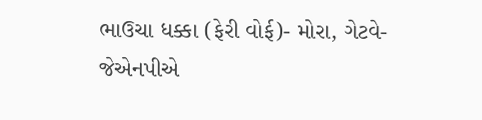ભાઉચા ધક્કા (ફેરી વોર્ફ)- મોરા, ગેટવે- જેએનપીએ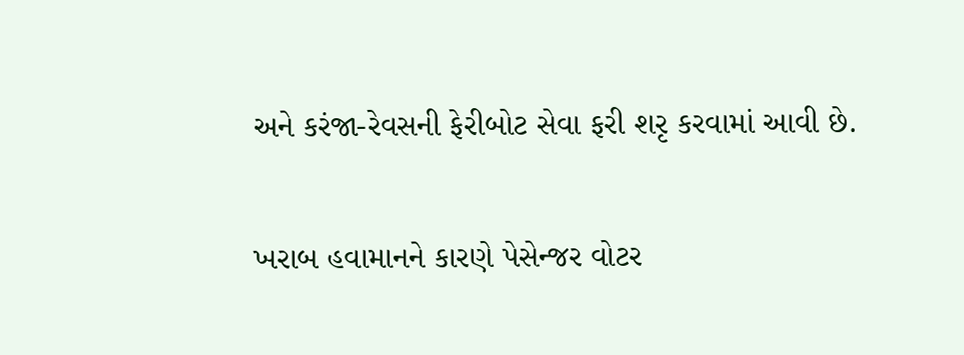અને કરંજા-રેવસની ફેરીબોટ સેવા ફરી શરૃ કરવામાં આવી છે.

ખરાબ હવામાનને કારણે પેસેન્જર વોટર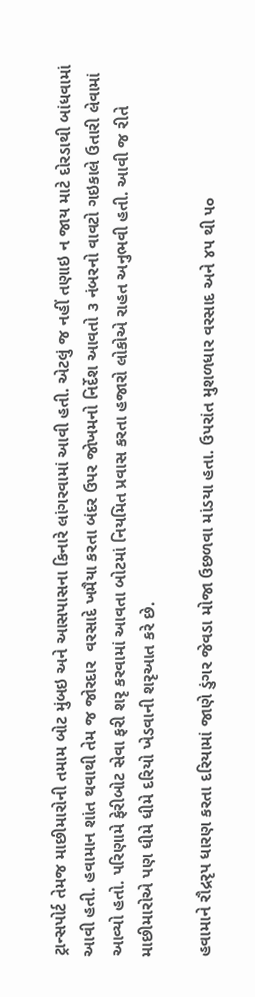ટ્રાન્સપોર્ટ તેમજ માછીમારોની તમામ બોટ મુંબઇ અને આસપાસના કિનારે લાંગરવામાં આવી હતી. એટલું જ નહીં તણાઇ ન જાય માટે દોરડાથી બાંધવામાં આવી હતી. હવામાન શાંત થવાથી તેમ જ જોરદાર  વરસાદે ખમૈયા કરતા બંદર ઉપર જોખમનો નિર્દેશ આવતો ૩ નંબરનો વાવટો ગઇકાલે ઉતારી લેવામાં આવ્યો હતો. પરિણામે ફેરીબોટ સેવા ફરી શરૃ કરવામાં આવતા બોટમાં નિયમિત પ્રવાસ કરતા હજારો લોકોએ રાહત અનુભવી હતી. આવી જ રીતે માછીમારોએ પણ ધીમે ધીમે દરિયો ખેડવાની શરૃઆત કરે છે.

હવામાને રૌદ્રરૃપ ધારણ કરતા દરિયામાં જાણે ડુંગર જેવડા મોજા ઉછળવા માંડયા હતા. ઉપરાંત મુશળધાર વરસાદ અને ૪૫ થી ૫૦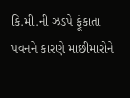કિ.મી.ની ઝડપે ફૂંકાતા પવનને કારણે માછીમારોને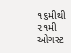૧૬મીથી ૨૧મી ઓગસ્ટ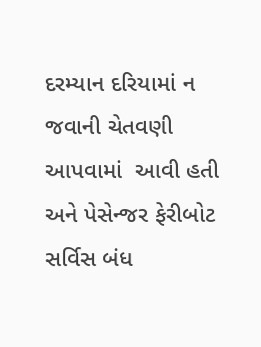દરમ્યાન દરિયામાં ન જવાની ચેતવણી આપવામાં  આવી હતી અને પેસેન્જર ફેરીબોટ સર્વિસ બંધ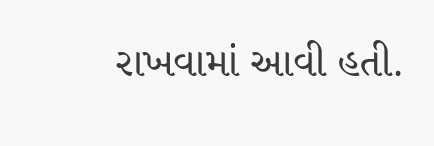રાખવામાં આવી હતી.